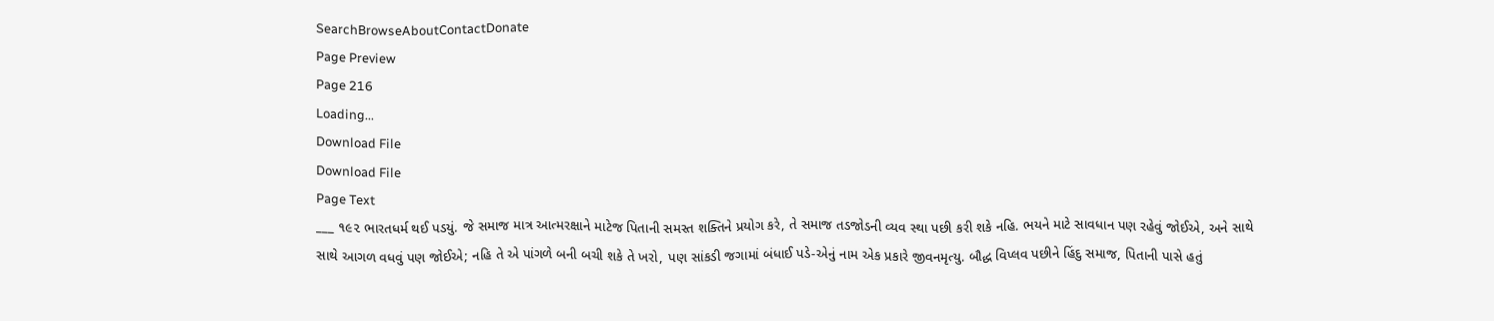SearchBrowseAboutContactDonate
Page Preview
Page 216
Loading...
Download File
Download File
Page Text
___ ૧૯૨ ભારતધર્મ થઈ પડયું. જે સમાજ માત્ર આત્મરક્ષાને માટેજ પિતાની સમસ્ત શક્તિને પ્રયોગ કરે, તે સમાજ તડજોડની વ્યવ સ્થા પછી કરી શકે નહિ. ભયને માટે સાવધાન પણ રહેવું જોઈએ, અને સાથે સાથે આગળ વધવું પણ જોઈએ; નહિ તે એ પાંગળે બની બચી શકે તે ખરો, પણ સાંકડી જગામાં બંધાઈ પડે-એનું નામ એક પ્રકારે જીવનમૃત્યુ. બૌદ્ધ વિપ્લવ પછીને હિંદુ સમાજ, પિતાની પાસે હતું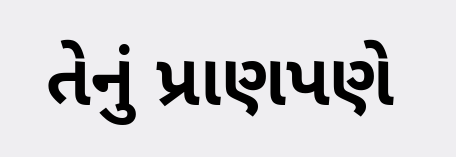તેનું પ્રાણપણે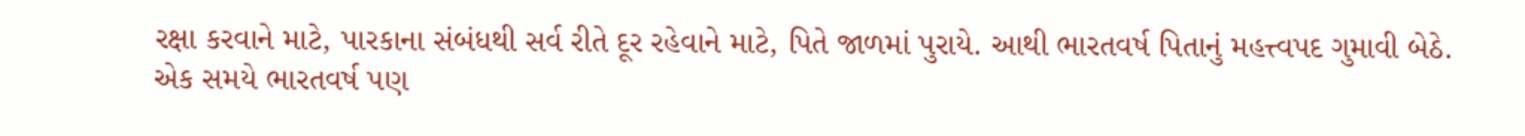રક્ષા કરવાને માટે, પારકાના સંબંધથી સર્વ રીતે દૂર રહેવાને માટે, પિતે જાળમાં પુરાયે. આથી ભારતવર્ષ પિતાનું મહત્ત્વપદ ગુમાવી બેઠે. એક સમયે ભારતવર્ષ પણ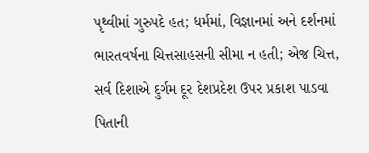પૃથ્વીમાં ગુરુપદે હત; ધર્મમાં, વિજ્ઞાનમાં અને દર્શનમાં ભારતવર્ષના ચિત્તસાહસની સીમા ન હતી; એજ ચિત્ત, સર્વ દિશાએ દુર્ગમ દૂર દેશપ્રદેશ ઉપર પ્રકાશ પાડવા પિતાની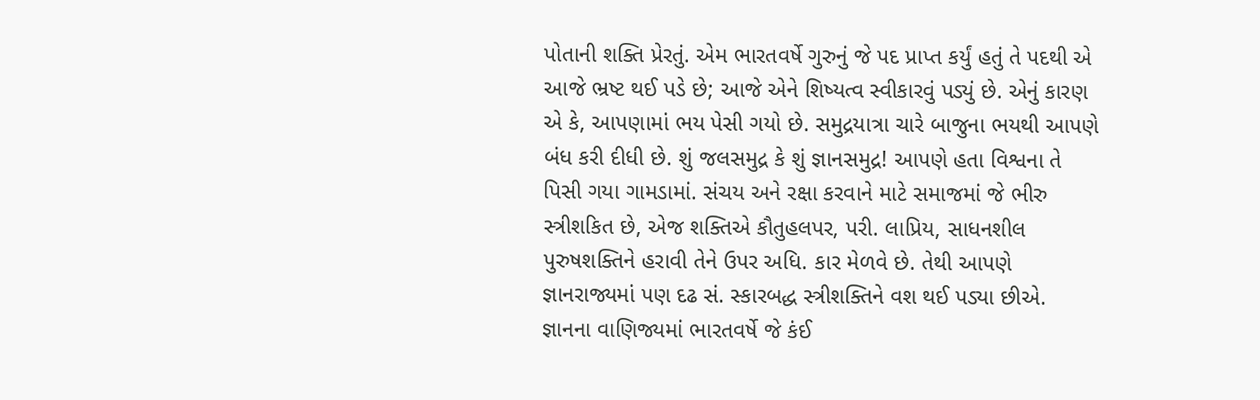પોતાની શક્તિ પ્રેરતું. એમ ભારતવર્ષે ગુરુનું જે પદ પ્રાપ્ત કર્યું હતું તે પદથી એ આજે ભ્રષ્ટ થઈ પડે છે; આજે એને શિષ્યત્વ સ્વીકારવું પડ્યું છે. એનું કારણ એ કે, આપણામાં ભય પેસી ગયો છે. સમુદ્રયાત્રા ચારે બાજુના ભયથી આપણે બંધ કરી દીધી છે. શું જલસમુદ્ર કે શું જ્ઞાનસમુદ્ર! આપણે હતા વિશ્વના તે પિસી ગયા ગામડામાં. સંચય અને રક્ષા કરવાને માટે સમાજમાં જે ભીરુ સ્ત્રીશકિત છે, એજ શક્તિએ કૌતુહલપર, પરી. લાપ્રિય, સાધનશીલ પુરુષશક્તિને હરાવી તેને ઉપર અધિ. કાર મેળવે છે. તેથી આપણે જ્ઞાનરાજ્યમાં પણ દઢ સં. સ્કારબદ્ધ સ્ત્રીશક્તિને વશ થઈ પડ્યા છીએ. જ્ઞાનના વાણિજ્યમાં ભારતવર્ષે જે કંઈ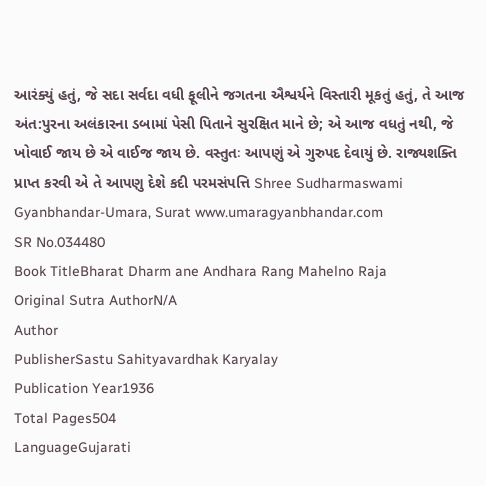આરંક્યું હતું, જે સદા સર્વદા વધી ફૂલીને જગતના ઐશ્વર્યને વિસ્તારી મૂકતું હતું, તે આજ અંત:પુરના અલંકારના ડબામાં પેસી પિતાને સુરક્ષિત માને છે; એ આજ વધતું નથી, જે ખોવાઈ જાય છે એ વાઈજ જાય છે. વસ્તુતઃ આપણું એ ગુરુપદ દેવાયું છે. રાજ્યશક્તિ પ્રાપ્ત કરવી એ તે આપણુ દેશે કદી પરમસંપત્તિ Shree Sudharmaswami Gyanbhandar-Umara, Surat www.umaragyanbhandar.com
SR No.034480
Book TitleBharat Dharm ane Andhara Rang Mahelno Raja
Original Sutra AuthorN/A
Author
PublisherSastu Sahityavardhak Karyalay
Publication Year1936
Total Pages504
LanguageGujarati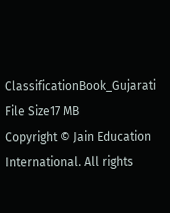ClassificationBook_Gujarati
File Size17 MB
Copyright © Jain Education International. All rights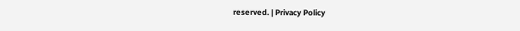reserved. | Privacy Policy